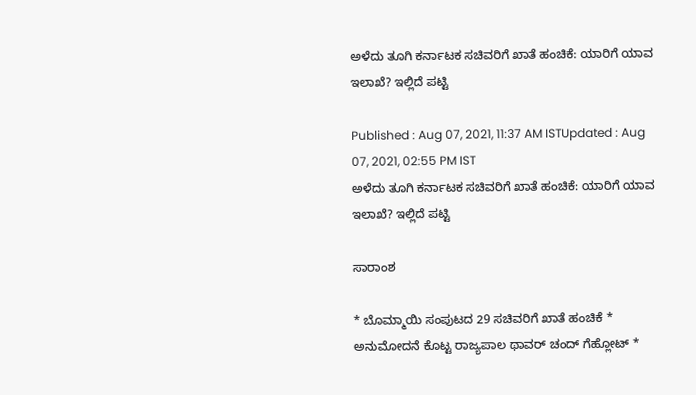ಅಳೆದು ತೂಗಿ ಕರ್ನಾಟಕ ಸಚಿವರಿಗೆ ಖಾತೆ ಹಂಚಿಕೆ: ಯಾರಿಗೆ ಯಾವ ಇಲಾಖೆ? ಇಲ್ಲಿದೆ ಪಟ್ಟಿ

Published : Aug 07, 2021, 11:37 AM ISTUpdated : Aug 07, 2021, 02:55 PM IST
ಅಳೆದು ತೂಗಿ ಕರ್ನಾಟಕ ಸಚಿವರಿಗೆ ಖಾತೆ ಹಂಚಿಕೆ: ಯಾರಿಗೆ ಯಾವ ಇಲಾಖೆ? ಇಲ್ಲಿದೆ ಪಟ್ಟಿ

ಸಾರಾಂಶ

* ಬೊಮ್ಮಾಯಿ ಸಂಪುಟದ 29 ಸಚಿವರಿಗೆ ಖಾತೆ ಹಂಚಿಕೆ * ಅನುಮೋದನೆ ಕೊಟ್ಟ ರಾಜ್ಯಪಾಲ ಥಾವರ್‌ ಚಂದ್ ಗೆಹ್ಲೋಟ್ *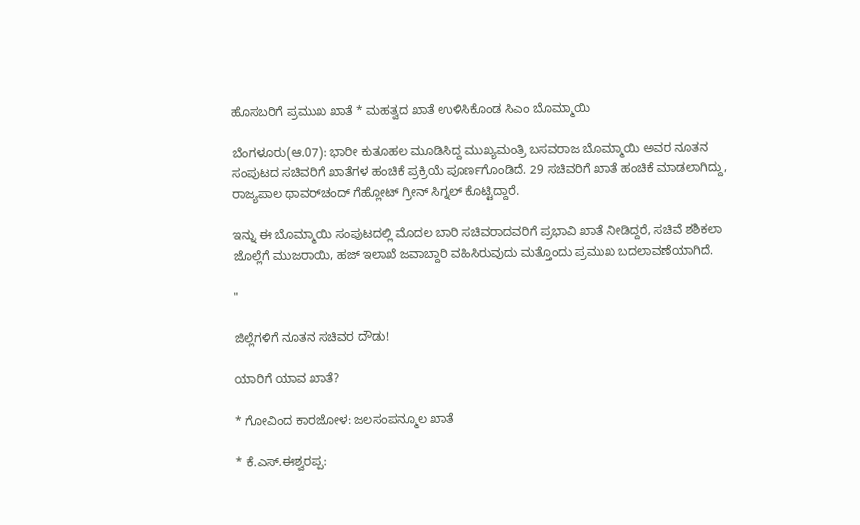ಹೊಸಬರಿಗೆ ಪ್ರಮುಖ ಖಾತೆ * ಮಹತ್ವದ ಖಾತೆ ಉಳಿಸಿಕೊಂಡ ಸಿಎಂ ಬೊಮ್ಮಾಯಿ

ಬೆಂಗಳೂರು(ಆ.07): ಭಾರೀ ಕುತೂಹಲ ಮೂಡಿಸಿದ್ದ ಮುಖ್ಯಮಂತ್ರಿ ಬಸವರಾಜ ಬೊಮ್ಮಾಯಿ ಅವರ ನೂತನ ಸಂಪುಟದ ಸಚಿವರಿಗೆ ಖಾತೆಗಳ ಹಂಚಿಕೆ ಪ್ರಕ್ರಿಯೆ ಪೂರ್ಣಗೊಂಡಿದೆ. 29 ಸಚಿವರಿಗೆ ಖಾತೆ ಹಂಚಿಕೆ ಮಾಡಲಾಗಿದ್ದು, ರಾಜ್ಯಪಾಲ ಥಾವರ್‌ಚಂದ್‌ ಗೆಹ್ಲೋಟ್‌ ಗ್ರೀನ್‌ ಸಿಗ್ನಲ್ ಕೊಟ್ಟಿದ್ದಾರೆ.

ಇನ್ನು ಈ ಬೊಮ್ಮಾಯಿ ಸಂಪುಟದಲ್ಲಿ ಮೊದಲ ಬಾರಿ ಸಚಿವರಾದವರಿಗೆ ಪ್ರಭಾವಿ ಖಾತೆ ನೀಡಿದ್ದರೆ, ಸಚಿವೆ ಶಶಿಕಲಾ ಜೊಲ್ಲೆಗೆ ಮುಜರಾಯಿ, ಹಜ್ ಇಲಾಖೆ ಜವಾಬ್ದಾರಿ ವಹಿಸಿರುವುದು ಮತ್ತೊಂದು ಪ್ರಮುಖ ಬದಲಾವಣೆಯಾಗಿದೆ.

"

ಜಿಲ್ಲೆಗಳಿಗೆ ನೂತನ ಸಚಿವರ ದೌಡು!

ಯಾರಿಗೆ ಯಾವ ಖಾತೆ?

* ಗೋವಿಂದ ಕಾರಜೋಳ: ಜಲಸಂಪನ್ಮೂಲ ಖಾತೆ

* ಕೆ.ಎಸ್.ಈಶ್ವರಪ್ಪ: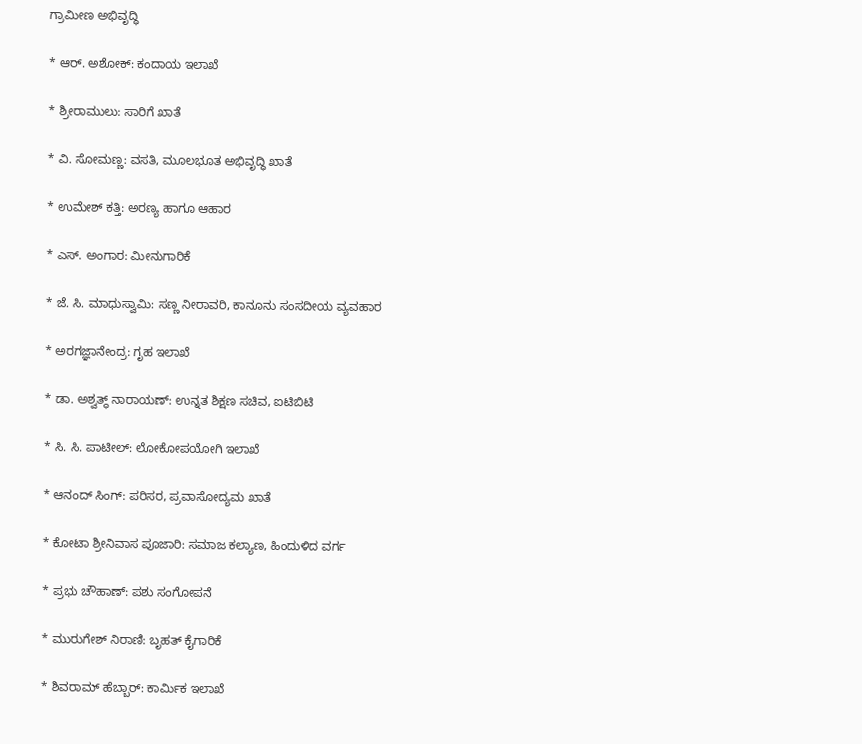ಗ್ರಾಮೀಣ ಅಭಿವೃದ್ಧಿ

* ಆರ್‌. ಅಶೋಕ್: ಕಂದಾಯ ಇಲಾಖೆ

* ಶ್ರೀರಾಮುಲು: ಸಾರಿಗೆ ಖಾತೆ

* ವಿ. ಸೋಮಣ್ಣ: ವಸತಿ, ಮೂಲಭೂತ ಅಭಿವೃದ್ಧಿ ಖಾತೆ

* ಉಮೇಶ್ ಕತ್ತಿ: ಅರಣ್ಯ ಹಾಗೂ ಆಹಾರ

* ಎಸ್‌. ಅಂಗಾರ: ಮೀನುಗಾರಿಕೆ

* ಜೆ. ಸಿ. ಮಾಧುಸ್ವಾಮಿ: ಸಣ್ಣ ನೀರಾವರಿ, ಕಾನೂನು ಸಂಸದೀಯ ವ್ಯವಹಾರ

* ಅರಗಜ್ಞಾನೇಂದ್ರ: ಗೃಹ ಇಲಾಖೆ

* ಡಾ. ಅಶ್ವತ್ಥ್ ನಾರಾಯಣ್: ಉನ್ನತ ಶಿಕ್ಷಣ ಸಚಿವ, ಐಟಿಬಿಟಿ

* ಸಿ. ಸಿ. ಪಾಟೀಲ್: ಲೋಕೋಪಯೋಗಿ ಇಲಾಖೆ

* ಆನಂದ್ ಸಿಂಗ್: ಪರಿಸರ, ಪ್ರವಾಸೋದ್ಯಮ ಖಾತೆ

* ಕೋಟಾ ಶ್ರೀನಿವಾಸ ಪೂಜಾರಿ: ಸಮಾಜ ಕಲ್ಯಾಣ, ಹಿಂದುಳಿದ ವರ್ಗ

* ಪ್ರಭು ಚೌಹಾಣ್: ಪಶು ಸಂಗೋಪನೆ

* ಮುರುಗೇಶ್ ನಿರಾಣಿ: ಬೃಹತ್ ಕೈಗಾರಿಕೆ

* ಶಿವರಾಮ್ ಹೆಬ್ಬಾರ್: ಕಾರ್ಮಿಕ ಇಲಾಖೆ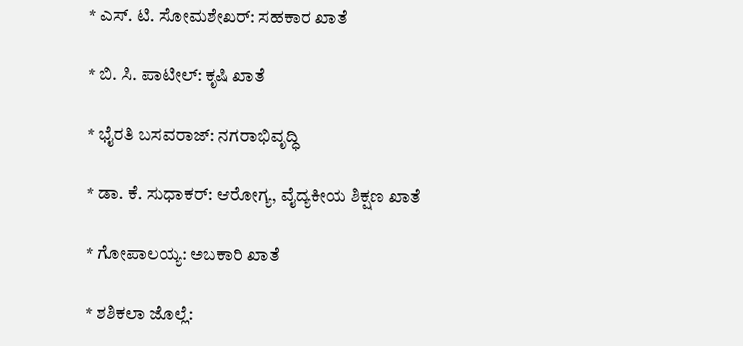* ಎಸ್‌. ಟಿ. ಸೋಮಶೇಖರ್: ಸಹಕಾರ ಖಾತೆ

* ಬಿ. ಸಿ. ಪಾಟೀಲ್: ಕೃಷಿ ಖಾತೆ

* ಭೈರತಿ ಬಸವರಾಜ್: ನಗರಾಭಿವೃದ್ಧಿ

* ಡಾ. ಕೆ. ಸುಧಾಕರ್: ಆರೋಗ್ಯ, ವೈದ್ಯಕೀಯ ಶಿಕ್ಷಣ ಖಾತೆ

* ಗೋಪಾಲಯ್ಯ: ಅಬಕಾರಿ ಖಾತೆ

* ಶಶಿಕಲಾ ಜೊಲ್ಲೆ: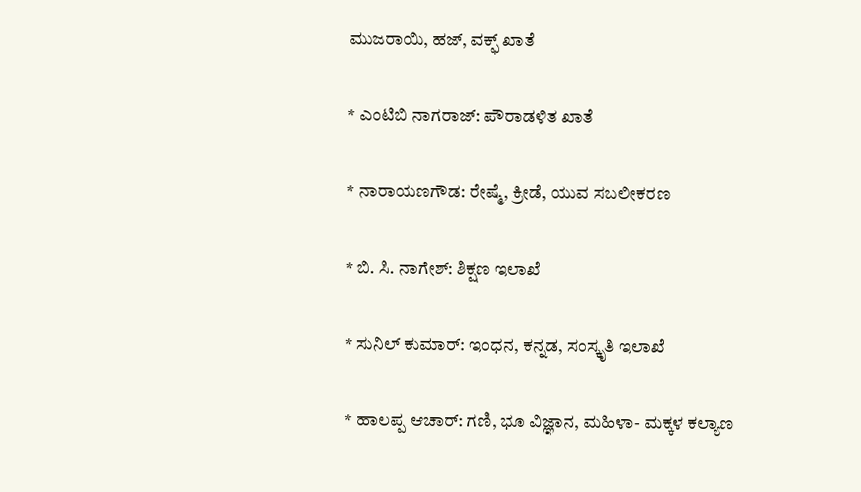ಮುಜರಾಯಿ, ಹಜ್, ವಕ್ಫ್ ಖಾತೆ

* ಎಂಟಿಬಿ ನಾಗರಾಜ್: ಪೌರಾಡಳಿತ ಖಾತೆ

* ನಾರಾಯಣಗೌಡ: ರೇಷ್ಮೆ, ಕ್ರೀಡೆ, ಯುವ ಸಬಲೀಕರಣ

* ಬಿ. ಸಿ. ನಾಗೇಶ್: ಶಿಕ್ಷಣ ಇಲಾಖೆ

* ಸುನಿಲ್ ಕುಮಾರ್: ಇಂಧನ, ಕನ್ನಡ, ಸಂಸ್ಕೃತಿ ಇಲಾಖೆ

* ಹಾಲಪ್ಪ ಆಚಾರ್: ಗಣಿ, ಭೂ ವಿಜ್ಞಾನ, ಮಹಿಳಾ- ಮಕ್ಕಳ ಕಲ್ಯಾಣ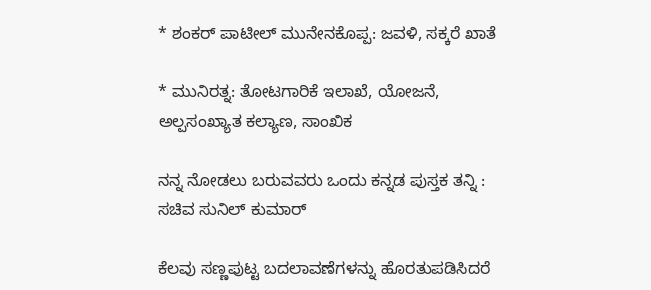* ಶಂಕರ್ ಪಾಟೀಲ್ ಮುನೇನಕೊಪ್ಪ: ಜವಳಿ, ಸಕ್ಕರೆ ಖಾತೆ

* ಮುನಿರತ್ನ: ತೋಟಗಾರಿಕೆ ಇಲಾಖೆ, ಯೋಜನೆ, ಅಲ್ಪಸಂಖ್ಯಾತ ಕಲ್ಯಾಣ, ಸಾಂಖಿಕ

ನನ್ನ ನೋಡಲು ಬರುವವರು ಒಂದು ಕನ್ನಡ ಪುಸ್ತಕ ತನ್ನಿ : ಸಚಿವ ಸುನಿಲ್ ಕುಮಾರ್

ಕೆಲವು ಸಣ್ಣಪುಟ್ಟ ಬದಲಾವಣೆಗಳನ್ನು ಹೊರತುಪಡಿಸಿದರೆ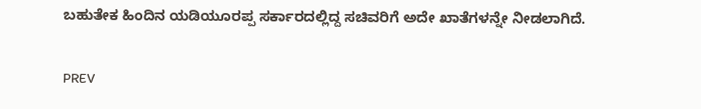ಬಹುತೇಕ ಹಿಂದಿನ ಯಡಿಯೂರಪ್ಪ ಸರ್ಕಾರದಲ್ಲಿದ್ದ ಸಚಿವರಿಗೆ ಅದೇ ಖಾತೆಗಳನ್ನೇ ನೀಡಲಾಗಿದೆ.

PREV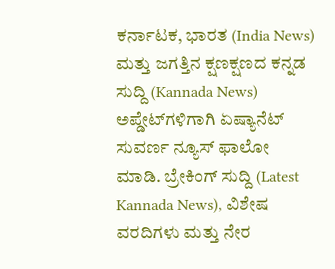ಕರ್ನಾಟಕ, ಭಾರತ (India News) ಮತ್ತು ಜಗತ್ತಿನ ಕ್ಷಣಕ್ಷಣದ ಕನ್ನಡ ಸುದ್ದಿ (Kannada News) ಅಪ್ಡೇಟ್‌ಗಳಿಗಾಗಿ ಏಷ್ಯಾನೆಟ್ ಸುವರ್ಣ ನ್ಯೂಸ್‌ ಫಾಲೋ ಮಾಡಿ. ಬ್ರೇಕಿಂಗ್ ಸುದ್ದಿ (Latest Kannada News), ವಿಶೇಷ ವರದಿಗಳು ಮತ್ತು ನೇರ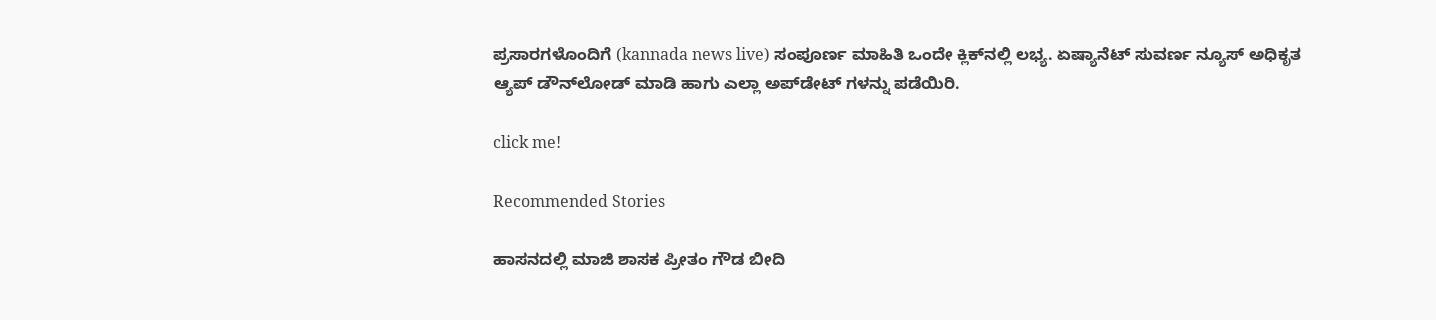ಪ್ರಸಾರಗಳೊಂದಿಗೆ (kannada news live) ಸಂಪೂರ್ಣ ಮಾಹಿತಿ ಒಂದೇ ಕ್ಲಿಕ್‌ನಲ್ಲಿ ಲಭ್ಯ. ಏಷ್ಯಾನೆಟ್ ಸುವರ್ಣ ನ್ಯೂಸ್ ಅಧಿಕೃತ ಆ್ಯಪ್ ಡೌನ್‌ಲೋಡ್ ಮಾಡಿ ಹಾಗು ಎಲ್ಲಾ ಅಪ್‌ಡೇಟ್ ಗಳನ್ನು ಪಡೆಯಿರಿ.

click me!

Recommended Stories

ಹಾಸನದಲ್ಲಿ ಮಾಜಿ ಶಾಸಕ ಪ್ರೀತಂ ಗೌಡ ಬೀದಿ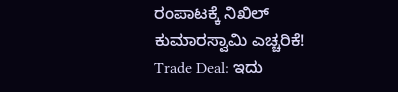ರಂಪಾಟಕ್ಕೆ ನಿಖಿಲ್ ಕುಮಾರಸ್ವಾಮಿ ಎಚ್ಚರಿಕೆ!
Trade Deal: ಇದು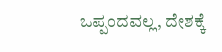ಒಪ್ಪಂದವಲ್ಲ, ದೇಶಕ್ಕೆ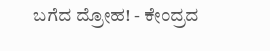ಬಗೆದ ದ್ರೋಹ! - ಕೇಂದ್ರದ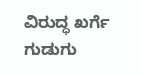ವಿರುದ್ಧ ಖರ್ಗೆ ಗುಡುಗು